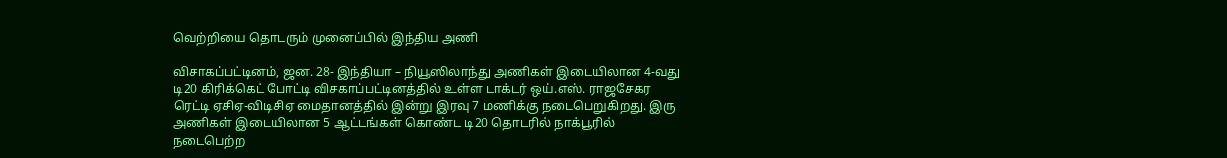வெற்றியை தொடரும் முனைப்பில் இந்திய அணி

விசாகப்பட்டினம், ஜன. 28- இந்தியா – நியூஸிலாந்து அணிகள் இடையிலான 4-வது டி20 கிரிக்கெட் போட்டி விசகாப்பட்டினத்தில் உள்ள டாக்டர் ஒய்.எஸ். ராஜசேகர ரெட்டி ஏசிஏ-விடிசிஏ மைதானத்தில் இன்று இரவு 7 மணிக்கு நடைபெறுகிறது. இரு அணிகள் இடையிலான 5 ஆட்டங்கள் கொண்ட டி20 தொடரில் நாக்பூரில் நடைபெற்ற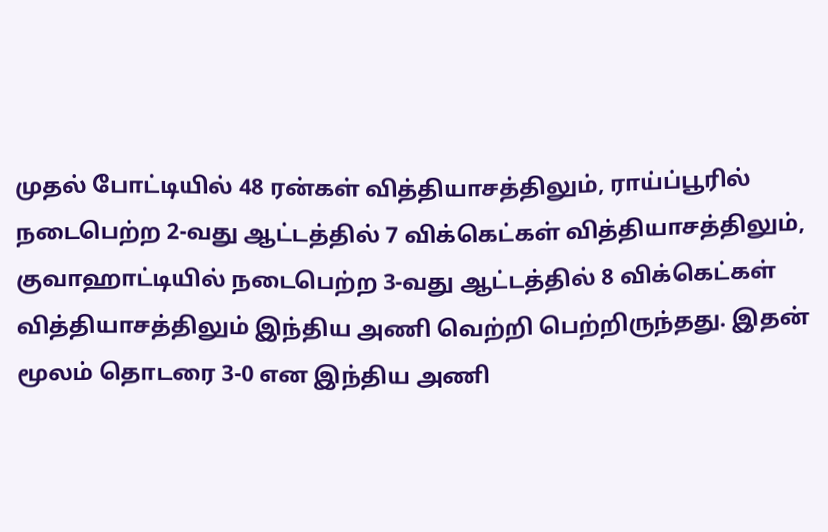முதல் போட்டியில் 48 ரன்கள் வித்தியாசத்திலும், ராய்ப்பூரில் நடைபெற்ற 2-வது ஆட்டத்தில் 7 விக்கெட்கள் வித்தியாசத்திலும், குவாஹாட்டியில் நடைபெற்ற 3-வது ஆட்டத்தில் 8 விக்கெட்கள் வித்தியாசத்திலும் இந்திய அணி வெற்றி பெற்றிருந்தது. இதன் மூலம் தொடரை 3-0 என இந்திய அணி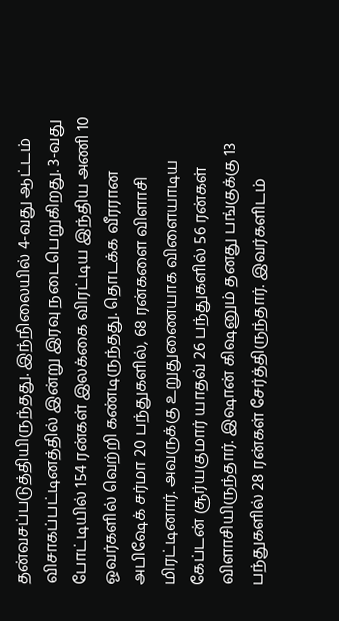தன்வசப்படுத்தியிருந்தது. இந்நிலையில் 4-வது ஆட்டம் விசாகப்பட்டினத்தில் இன்று இரவு நடைபெறுகிறது. 3-வது போட்டியில் 154 ரன்கள் இலக்கை விரட்டிய இந்திய அணி 10 ஓவர்களில் வெற்றி கண்டிருந்தது. தொடக்க வீரரான அபிஷேக் சர்மா 20 பந்துகளில், 68 ரன்களை விளாசி மிரட்டினார். அவருக்கு உறுதுணையாக விளையாடிய கேப்டன் சூர்யகுமார் யாதவ் 26 பந்துகளில் 56 ரன்கள் விளாசியிருந்தார். இஷான் கிஷனும் தனது பங்குக்கு 13 பந்துகளில் 28 ரன்கள் சேர்த்திருந்தார். இவர்களிடம்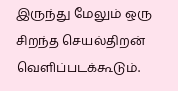இருந்து மேலும் ஒரு சிறந்த செயல்திறன் வெளிப்படக்கூடும்.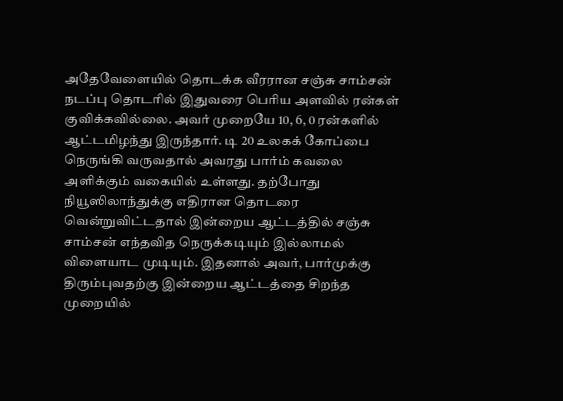அதேவேளையில் தொடக்க வீரரான சஞ்சு சாம்சன் நடப்பு தொடரில் இதுவரை பெரிய அளவில் ரன்கள் குவிக்கவில்லை. அவர் முறையே 10, 6, 0 ரன்களில் ஆட்டமிழந்து இருந்தார். டி 20 உலகக் கோப்பை நெருங்கி வருவதால் அவரது பார்ம் கவலை அளிக்கும் வகையில் உள்ளது. தற்போது நியூஸிலாந்துக்கு எதிரான தொடரை வென்றுவிட்டதால் இன்றைய ஆட்டத்தில் சஞ்சு சாம்சன் எந்தவித நெருக்கடியும் இல்லாமல் விளையாட முடியும். இதனால் அவர், பார்முக்கு திரும்புவதற்கு இன்றைய ஆட்டத்தை சிறந்த முறையில்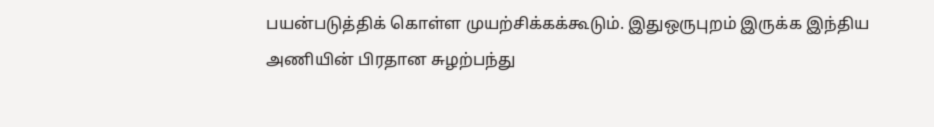பயன்படுத்திக் கொள்ள முயற்சிக்கக்கூடும். இதுஒருபுறம் இருக்க இந்திய அணியின் பிரதான சுழற்பந்து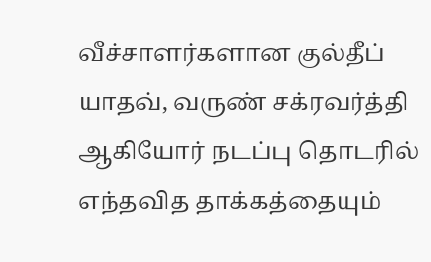வீச்சாளர்களான குல்தீப் யாதவ், வருண் சக்ரவர்த்தி ஆகியோர் நடப்பு தொடரில் எந்தவித தாக்கத்தையும்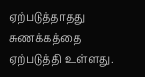ஏற்படுத்தாதது சுணக்கத்தை ஏற்படுத்தி உள்ளது.